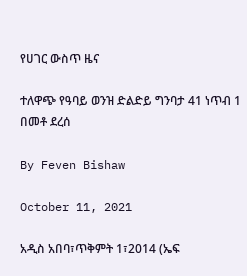የሀገር ውስጥ ዜና

ተለዋጭ የዓባይ ወንዝ ድልድይ ግንባታ 41 ነጥብ 1 በመቶ ደረሰ

By Feven Bishaw

October 11, 2021

አዲስ አበባ፣ጥቅምት 1፣2014 (ኤፍ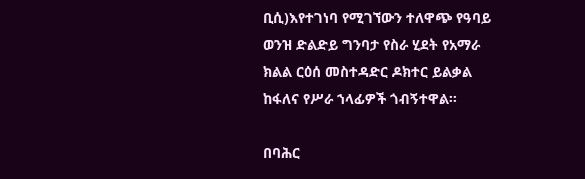ቢሲ)እየተገነባ የሚገኘውን ተለዋጭ የዓባይ ወንዝ ድልድይ ግንባታ የስራ ሂደት የአማራ ክልል ርዕሰ መስተዳድር ዶክተር ይልቃል ከፋለና የሥራ ኀላፊዎች ጎብኝተዋል፡፡

በባሕር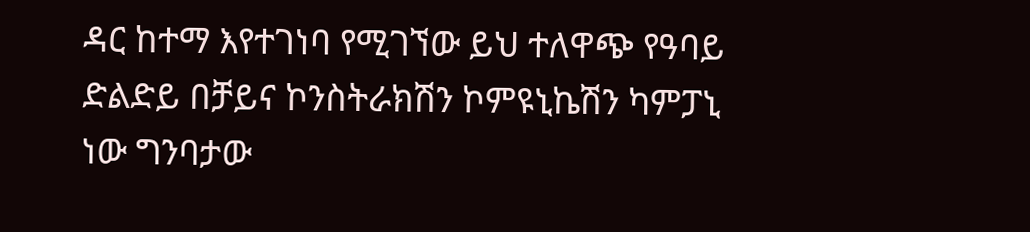ዳር ከተማ እየተገነባ የሚገኘው ይህ ተለዋጭ የዓባይ ድልድይ በቻይና ኮንስትራክሽን ኮምዩኒኬሽን ካምፓኒ ነው ግንባታው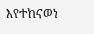እየተከናወነ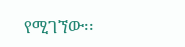የሚገኘው፡፡